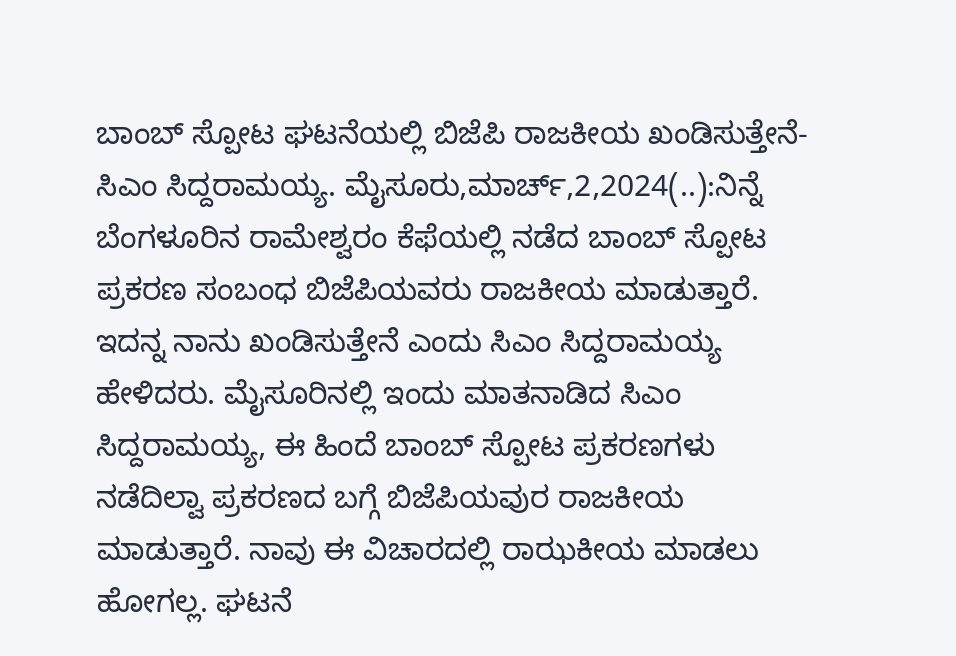ಬಾಂಬ್ ಸ್ಪೋಟ ಘಟನೆಯಲ್ಲಿ ಬಿಜೆಪಿ ರಾಜಕೀಯ ಖಂಡಿಸುತ್ತೇನೆ-ಸಿಎಂ ಸಿದ್ದರಾಮಯ್ಯ. ಮೈಸೂರು,ಮಾರ್ಚ್,2,2024(..):ನಿನ್ನೆ ಬೆಂಗಳೂರಿನ ರಾಮೇಶ್ವರಂ ಕೆಫೆಯಲ್ಲಿ ನಡೆದ ಬಾಂಬ್ ಸ್ಪೋಟ ಪ್ರಕರಣ ಸಂಬಂಧ ಬಿಜೆಪಿಯವರು ರಾಜಕೀಯ ಮಾಡುತ್ತಾರೆ. ಇದನ್ನ ನಾನು ಖಂಡಿಸುತ್ತೇನೆ ಎಂದು ಸಿಎಂ ಸಿದ್ದರಾಮಯ್ಯ ಹೇಳಿದರು. ಮೈಸೂರಿನಲ್ಲಿ ಇಂದು ಮಾತನಾಡಿದ ಸಿಎಂ ಸಿದ್ದರಾಮಯ್ಯ, ಈ ಹಿಂದೆ ಬಾಂಬ್ ಸ್ಪೋಟ ಪ್ರಕರಣಗಳು ನಡೆದಿಲ್ವಾ ಪ್ರಕರಣದ ಬಗ್ಗೆ ಬಿಜೆಪಿಯವುರ ರಾಜಕೀಯ ಮಾಡುತ್ತಾರೆ. ನಾವು ಈ ವಿಚಾರದಲ್ಲಿ ರಾಝಕೀಯ ಮಾಡಲು ಹೋಗಲ್ಲ. ಘಟನೆ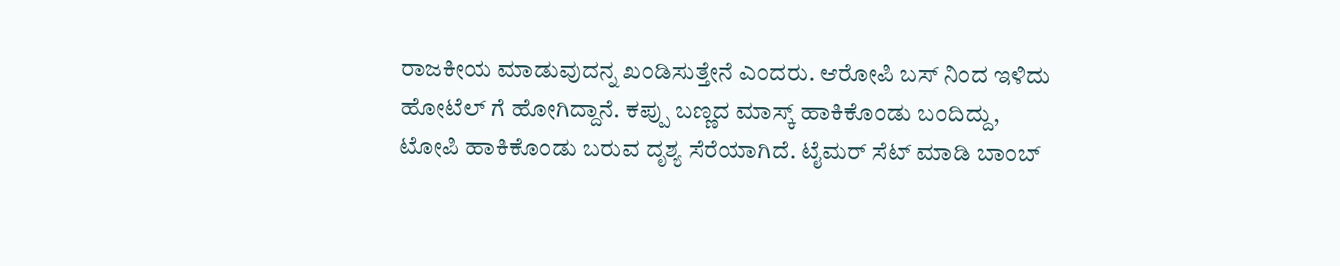ರಾಜಕೀಯ ಮಾಡುವುದನ್ನ ಖಂಡಿಸುತ್ತೇನೆ ಎಂದರು. ಆರೋಪಿ ಬಸ್ ನಿಂದ ಇಳಿದು ಹೋಟೆಲ್ ಗೆ ಹೋಗಿದ್ದಾನೆ. ಕಪ್ಪು ಬಣ್ಣದ ಮಾಸ್ಕ್ ಹಾಕಿಕೊಂಡು ಬಂದಿದ್ದು, ಟೋಪಿ ಹಾಕಿಕೊಂಡು ಬರುವ ದೃಶ್ಯ ಸೆರೆಯಾಗಿದೆ. ಟೈಮರ್ ಸೆಟ್ ಮಾಡಿ ಬಾಂಬ್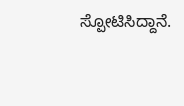ಸ್ಪೋಟಿಸಿದ್ದಾನೆ.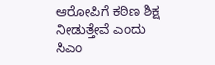ಆರೋಪಿಗೆ ಕಠಿಣ ಶಿಕ್ಷ ನೀಡುತ್ತೇವೆ ಎಂದು ಸಿಎಂ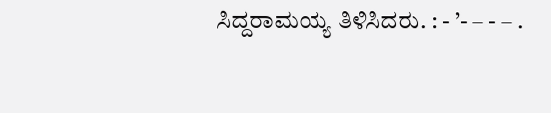ಸಿದ್ದರಾಮಯ್ಯ ತಿಳಿಸಿದರು. : - ’- – - – .